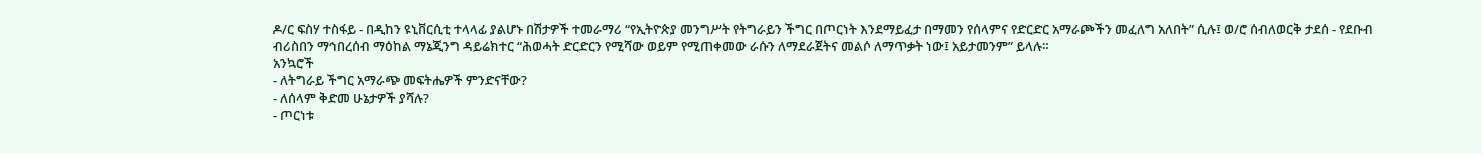ዶ/ር ፍስሃ ተስፋይ - በዲከን ዩኒቨርሲቲ ተላላፊ ያልሆኑ በሽታዎች ተመራማሪ “የኢትዮጵያ መንግሥት የትግራይን ችግር በጦርነት እንደማይፈታ በማመን የሰላምና የድርድር አማራጮችን መፈለግ አለበት” ሲሉ፤ ወ/ሮ ሰብለወርቅ ታደሰ - የደቡብ ብሪስበን ማኅበረሰብ ማዕከል ማኔጂንግ ዳይሬክተር “ሕወሓት ድርድርን የሚሻው ወይም የሚጠቀመው ራሱን ለማደራጀትና መልሶ ለማጥቃት ነው፤ አይታመንም” ይላሉ።
አንኳሮች
- ለትግራይ ችግር አማራጭ መፍትሔዎች ምንድናቸው?
- ለሰላም ቅድመ ሁኔታዎች ያሻሉ?
- ጦርነቱ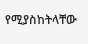የሚያስከትላቸው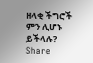ዘላቂ ችግሮች ምን ሊሆኑ ይችላሉ?
Share